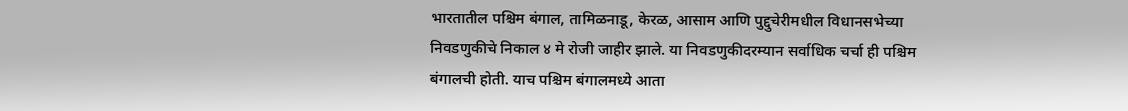भारतातील पश्चिम बंगाल, तामिळनाडू, केरळ, आसाम आणि पुद्दुचेरीमधील विधानसभेच्या निवडणुकीचे निकाल ४ मे रोजी जाहीर झाले. या निवडणुकीदरम्यान सर्वाधिक चर्चा ही पश्चिम बंगालची होती. याच पश्चिम बंगालमध्ये आता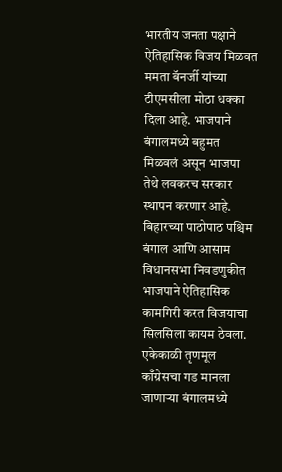भारतीय जनता पक्षाने ऐतिहासिक विजय मिळवत ममता बॅनर्जी यांच्या टीएमसीला मोठा धक्का दिला आहे. भाजपाने बंगालमध्ये बहुमत मिळवलं असून भाजपा तेथे लवकरच सरकार स्थापन करणार आहे.
बिहारच्या पाठोपाठ पश्चिम बंगाल आणि आसाम विधानसभा निवडणुकीत भाजपाने ऐतिहासिक कामगिरी करत विजयाचा सिलसिला कायम ठेवला. एकेकाळी तृणमूल काँग्रेसचा गड मानला जाणाऱ्या बंगालमध्ये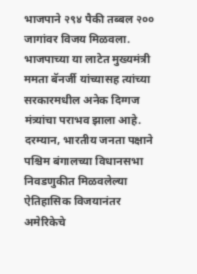भाजपाने २९४ पैकी तब्बल २०० जागांवर विजय मिळवला. भाजपाच्या या लाटेत मुख्यमंत्री ममता बॅनर्जी यांच्यासह त्यांच्या सरकारमधील अनेक दिग्गज मंत्र्यांचा पराभव झाला आहे.
दरम्यान, भारतीय जनता पक्षाने पश्चिम बंगालच्या विधानसभा निवडणुकीत मिळवलेल्या ऐतिहासिक विजयानंतर अमेरिकेचे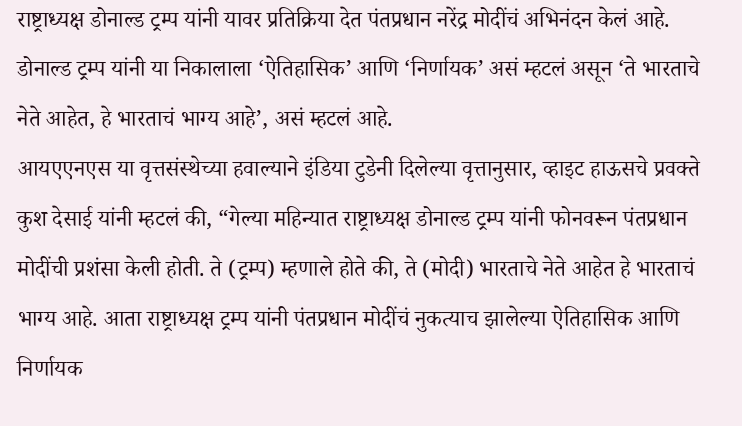राष्ट्राध्यक्ष डोनाल्ड ट्रम्प यांनी यावर प्रतिक्रिया देत पंतप्रधान नरेंद्र मोदींचं अभिनंदन केलं आहे. डोनाल्ड ट्रम्प यांनी या निकालाला ‘ऐतिहासिक’ आणि ‘निर्णायक’ असं म्हटलं असून ‘ते भारताचे नेते आहेत, हे भारताचं भाग्य आहे’, असं म्हटलं आहे.
आयएएनएस या वृत्तसंस्थेच्या हवाल्याने इंडिया टुडेनी दिलेल्या वृत्तानुसार, व्हाइट हाऊसचे प्रवक्ते कुश देसाई यांनी म्हटलं की, “गेल्या महिन्यात राष्ट्राध्यक्ष डोनाल्ड ट्रम्प यांनी फोनवरून पंतप्रधान मोदींची प्रशंसा केली होती. ते (ट्रम्प) म्हणाले होते की, ते (मोदी) भारताचे नेते आहेत हे भारताचं भाग्य आहे. आता राष्ट्राध्यक्ष ट्रम्प यांनी पंतप्रधान मोदींचं नुकत्याच झालेल्या ऐतिहासिक आणि निर्णायक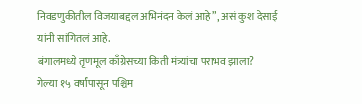निवडणुकीतील विजयाबद्दल अभिनंदन केलं आहे”, असं कुश देसाई यांनी सांगितलं आहे.
बंगालमध्ये तृणमूल काँग्रेसच्या किती मंत्र्यांचा पराभव झाला?
गेल्या १५ वर्षांपासून पश्चिम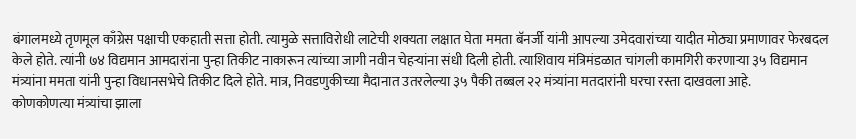बंगालमध्ये तृणमूल काँग्रेस पक्षाची एकहाती सत्ता होती. त्यामुळे सत्ताविरोधी लाटेची शक्यता लक्षात घेता ममता बॅनर्जी यांनी आपल्या उमेदवारांच्या यादीत मोठ्या प्रमाणावर फेरबदल केले होते. त्यांनी ७४ विद्यमान आमदारांना पुन्हा तिकीट नाकारून त्यांच्या जागी नवीन चेहऱ्यांना संधी दिली होती. त्याशिवाय मंत्रिमंडळात चांगली कामगिरी करणाऱ्या ३५ विद्यमान मंत्र्यांना ममता यांनी पुन्हा विधानसभेचे तिकीट दिले होते. मात्र, निवडणुकीच्या मैदानात उतरलेल्या ३५ पैकी तब्बल २२ मंत्र्यांना मतदारांनी घरचा रस्ता दाखवला आहे.
कोणकोणत्या मंत्र्यांचा झाला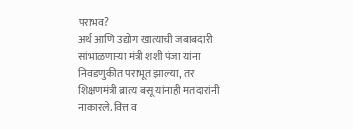पराभव?
अर्थ आणि उद्योग खात्याची जबाबदारी सांभाळणाऱ्या मंत्री शशी पंजा यांना निवडणुकीत पराभूत झाल्या, तर शिक्षणमंत्री ब्रात्य बसू यांनाही मतदारांनी नाकारले. वित्त व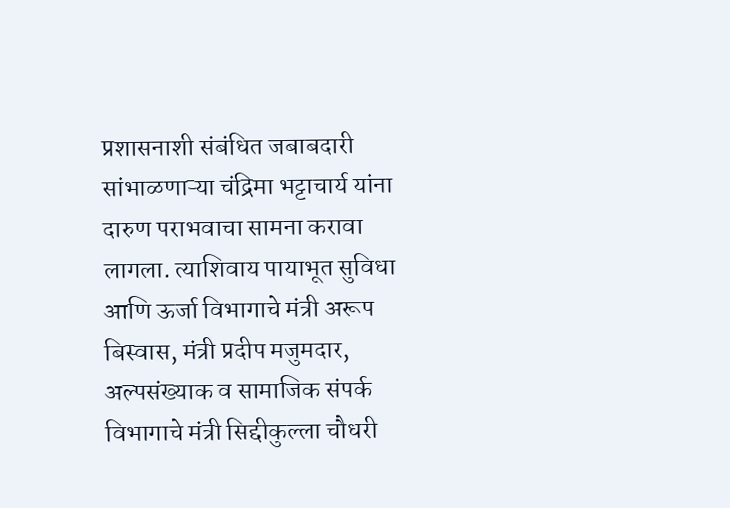प्रशासनाशी संबंधित जबाबदारी सांभाळणाऱ्या चंद्रिमा भट्टाचार्य यांना दारुण पराभवाचा सामना करावा लागला. त्याशिवाय पायाभूत सुविधा आणि ऊर्जा विभागाचे मंत्री अरूप बिस्वास, मंत्री प्रदीप मजुमदार, अल्पसंख्याक व सामाजिक संपर्क विभागाचे मंत्री सिद्दीकुल्ला चौधरी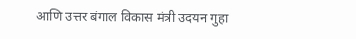आणि उत्तर बंगाल विकास मंत्री उदयन गुहा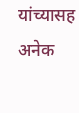यांच्यासह अनेक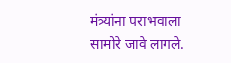मंत्र्यांना पराभवाला सामोरे जावे लागले.